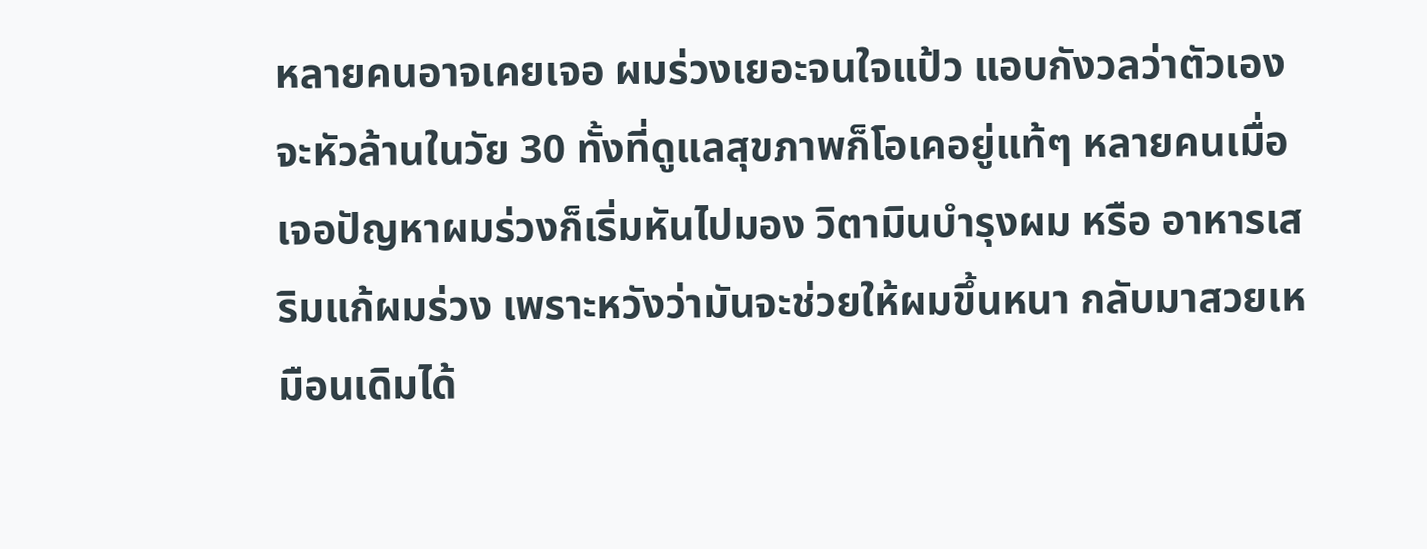หลายคนอาจเคยเจอ ผมร่วงเยอะจนใจแป้ว แอบกังวลว่าตัวเองจะหัวล้านในวัย 30 ทั้งที่ดูแลสุขภาพก็โอเคอยู่แท้ๆ หลายคนเมื่อเจอปัญหาผมร่วงก็เริ่มหันไปมอง วิตามินบำรุงผม หรือ อาหารเสริมแก้ผมร่วง เพราะหวังว่ามันจะช่วยให้ผมขึ้นหนา กลับมาสวยเหมือนเดิมได้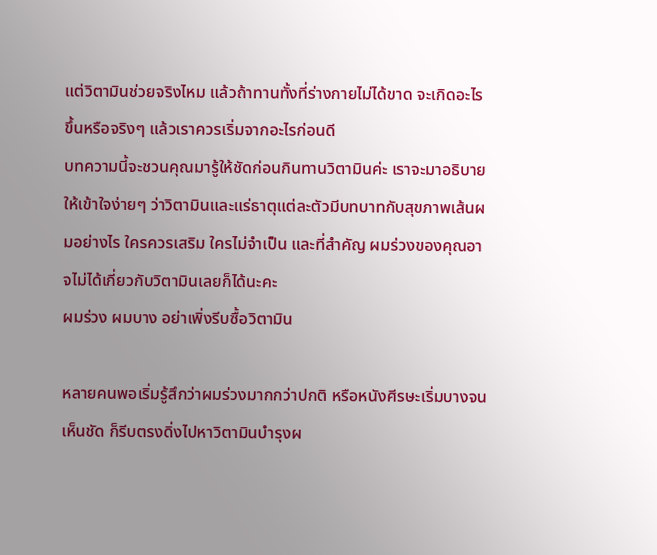แต่วิตามินช่วยจริงไหม แล้วถ้าทานทั้งที่ร่างกายไม่ได้ขาด จะเกิดอะไรขึ้นหรือจริงๆ แล้วเราควรเริ่มจากอะไรก่อนดี
บทความนี้จะชวนคุณมารู้ให้ชัดก่อนกินทานวิตามินค่ะ เราจะมาอธิบายให้เข้าใจง่ายๆ ว่าวิตามินและแร่ธาตุแต่ละตัวมีบทบาทกับสุขภาพเส้นผมอย่างไร ใครควรเสริม ใครไม่จำเป็น และที่สำคัญ ผมร่วงของคุณอาจไม่ได้เกี่ยวกับวิตามินเลยก็ได้นะคะ
ผมร่วง ผมบาง อย่าเพิ่งรีบซื้อวิตามิน

หลายคนพอเริ่มรู้สึกว่าผมร่วงมากกว่าปกติ หรือหนังศีรษะเริ่มบางจนเห็นชัด ก็รีบตรงดิ่งไปหาวิตามินบำรุงผ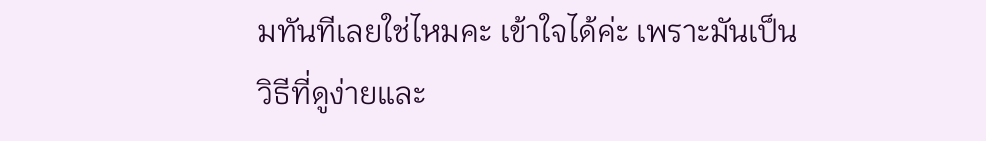มทันทีเลยใช่ไหมคะ เข้าใจได้ค่ะ เพราะมันเป็นวิธีที่ดูง่ายและ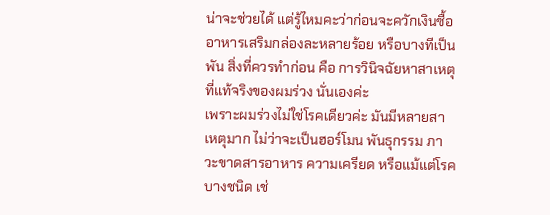น่าจะช่วยได้ แต่รู้ไหมคะว่าก่อนจะควักเงินซื้ออาหารเสริมกล่องละหลายร้อย หรือบางทีเป็นพัน สิ่งที่ควรทำก่อน คือ การวินิจฉัยหาสาเหตุที่แท้จริงของผมร่วง นั่นเองค่ะ
เพราะผมร่วงไม่ใช่โรคเดียวค่ะ มันมีหลายสาเหตุมาก ไม่ว่าจะเป็นฮอร์โมน พันธุกรรม ภาวะขาดสารอาหาร ความเครียด หรือแม้แต่โรคบางชนิด เช่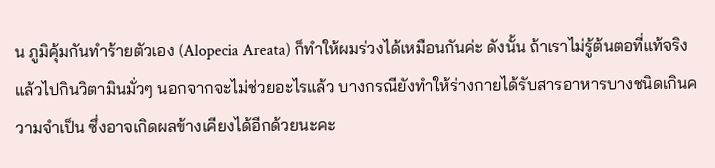น ภูมิคุ้มกันทำร้ายตัวเอง (Alopecia Areata) ก็ทำให้ผมร่วงได้เหมือนกันค่ะ ดังนั้น ถ้าเราไม่รู้ต้นตอที่แท้จริง แล้วไปกินวิตามินมั่วๆ นอกจากจะไม่ช่วยอะไรแล้ว บางกรณียังทำให้ร่างกายได้รับสารอาหารบางชนิดเกินความจำเป็น ซึ่งอาจเกิดผลข้างเคียงได้อีกด้วยนะคะ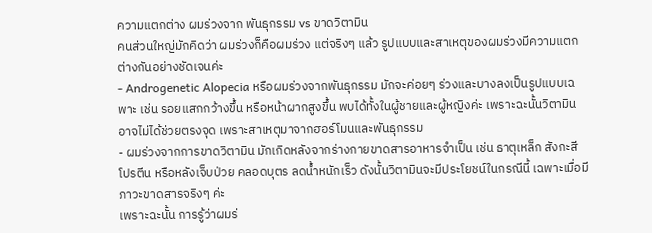ความแตกต่าง ผมร่วงจาก พันธุกรรม vs ขาดวิตามิน
คนส่วนใหญ่มักคิดว่า ผมร่วงก็คือผมร่วง แต่จริงๆ แล้ว รูปแบบและสาเหตุของผมร่วงมีความแตกต่างกันอย่างชัดเจนค่ะ
- Androgenetic Alopecia หรือผมร่วงจากพันธุกรรม มักจะค่อยๆ ร่วงและบางลงเป็นรูปแบบเฉพาะ เช่น รอยแสกกว้างขึ้น หรือหน้าผากสูงขึ้น พบได้ทั้งในผู้ชายและผู้หญิงค่ะ เพราะฉะนั้นวิตามินอาจไม่ได้ช่วยตรงจุด เพราะสาเหตุมาจากฮอร์โมนและพันธุกรรม
- ผมร่วงจากการขาดวิตามิน มักเกิดหลังจากร่างกายขาดสารอาหารจำเป็น เช่น ธาตุเหล็ก สังกะสี โปรตีน หรือหลังเจ็บป่วย คลอดบุตร ลดน้ำหนักเร็ว ดังนั้นวิตามินจะมีประโยชน์ในกรณีนี้ เฉพาะเมื่อมีภาวะขาดสารจริงๆ ค่ะ
เพราะฉะนั้น การรู้ว่าผมร่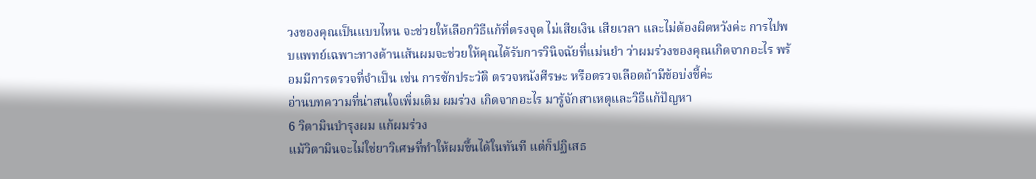วงของคุณเป็นแบบไหน จะช่วยให้เลือกวิธีแก้ที่ตรงจุด ไม่เสียเงิน เสียเวลา และไม่ต้องผิดหวังค่ะ การไปพบแพทย์เฉพาะทางด้านเส้นผมจะช่วยให้คุณได้รับการวินิจฉัยที่แม่นยำ ว่าผมร่วงของคุณเกิดจากอะไร พร้อมมีการตรวจที่จำเป็น เช่น การซักประวัติ ตรวจหนังศีรษะ หรือตรวจเลือดถ้ามีข้อบ่งชี้ค่ะ
อ่านบทความที่น่าสนใจเพิ่มเติม ผมร่วง เกิดจากอะไร มารู้จักสาเหตุและวิธีแก้ปัญหา
6 วิตามินบำรุงผม แก้ผมร่วง
แม้วิตามินจะไม่ใช่ยาวิเศษที่ทำให้ผมขึ้นได้ในทันที แต่ก็ปฏิเสธ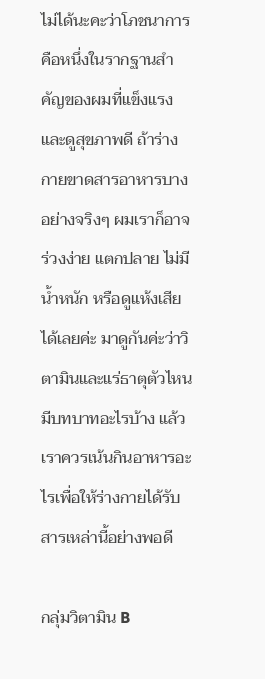ไม่ได้นะคะว่าโภชนาการ คือหนึ่งในรากฐานสำคัญของผมที่แข็งแรงและดูสุขภาพดี ถ้าร่างกายขาดสารอาหารบางอย่างจริงๆ ผมเราก็อาจร่วงง่าย แตกปลาย ไม่มีน้ำหนัก หรือดูแห้งเสียได้เลยค่ะ มาดูกันค่ะว่าวิตามินและแร่ธาตุตัวไหนมีบทบาทอะไรบ้าง แล้วเราควรเน้นกินอาหารอะไรเพื่อให้ร่างกายได้รับสารเหล่านี้อย่างพอดี

กลุ่มวิตามิน B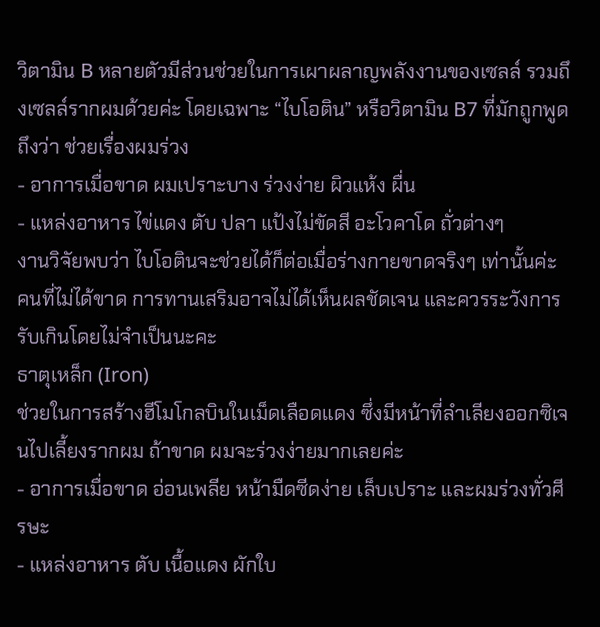วิตามิน B หลายตัวมีส่วนช่วยในการเผาผลาญพลังงานของเซลล์ รวมถึงเซลล์รากผมด้วยค่ะ โดยเฉพาะ “ไบโอติน” หรือวิตามิน B7 ที่มักถูกพูดถึงว่า ช่วยเรื่องผมร่วง
- อาการเมื่อขาด ผมเปราะบาง ร่วงง่าย ผิวแห้ง ผื่น
- แหล่งอาหาร ไข่แดง ตับ ปลา แป้งไม่ขัดสี อะโวคาโด ถั่วต่างๆ
งานวิจัยพบว่า ไบโอตินจะช่วยได้ก็ต่อเมื่อร่างกายขาดจริงๆ เท่านั้นค่ะ คนที่ไม่ได้ขาด การทานเสริมอาจไม่ได้เห็นผลชัดเจน และควรระวังการรับเกินโดยไม่จำเป็นนะคะ
ธาตุเหล็ก (Iron)
ช่วยในการสร้างฮีโมโกลบินในเม็ดเลือดแดง ซึ่งมีหน้าที่ลำเลียงออกซิเจนไปเลี้ยงรากผม ถ้าขาด ผมจะร่วงง่ายมากเลยค่ะ
- อาการเมื่อขาด อ่อนเพลีย หน้ามืดซีดง่าย เล็บเปราะ และผมร่วงทั่วศีรษะ
- แหล่งอาหาร ตับ เนื้อแดง ผักใบ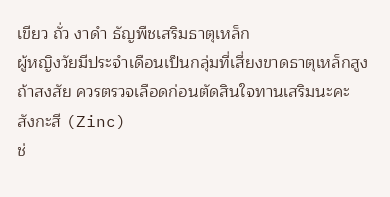เขียว ถั่ว งาดำ ธัญพืชเสริมธาตุเหล็ก
ผู้หญิงวัยมีประจำเดือนเป็นกลุ่มที่เสี่ยงขาดธาตุเหล็กสูง ถ้าสงสัย ควรตรวจเลือดก่อนตัดสินใจทานเสริมนะคะ
สังกะสี (Zinc)
ช่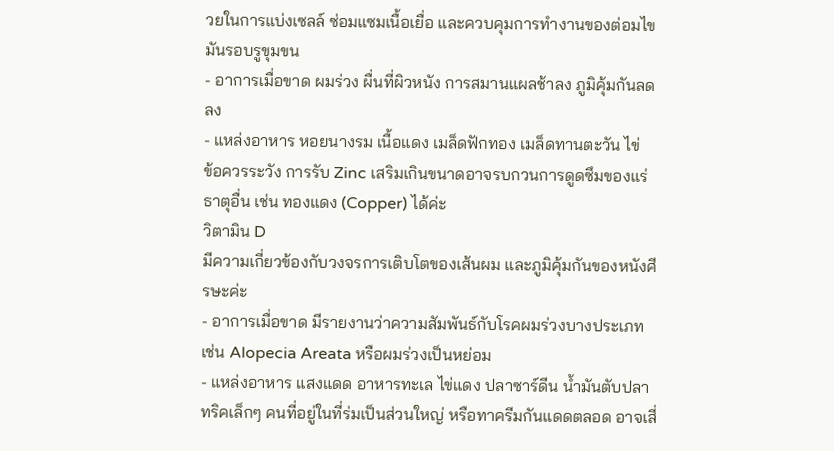วยในการแบ่งเซลล์ ซ่อมแซมเนื้อเยื่อ และควบคุมการทำงานของต่อมไขมันรอบรูขุมขน
- อาการเมื่อขาด ผมร่วง ผื่นที่ผิวหนัง การสมานแผลช้าลง ภูมิคุ้มกันลดลง
- แหล่งอาหาร หอยนางรม เนื้อแดง เมล็ดฟักทอง เมล็ดทานตะวัน ไข่
ข้อควรระวัง การรับ Zinc เสริมเกินขนาดอาจรบกวนการดูดซึมของแร่ธาตุอื่น เช่น ทองแดง (Copper) ได้ค่ะ
วิตามิน D
มีความเกี่ยวข้องกับวงจรการเติบโตของเส้นผม และภูมิคุ้มกันของหนังศีรษะค่ะ
- อาการเมื่อขาด มีรายงานว่าความสัมพันธ์กับโรคผมร่วงบางประเภท เช่น Alopecia Areata หรือผมร่วงเป็นหย่อม
- แหล่งอาหาร แสงแดด อาหารทะเล ไข่แดง ปลาซาร์ดีน น้ำมันตับปลา
ทริคเล็กๆ คนที่อยู่ในที่ร่มเป็นส่วนใหญ่ หรือทาครีมกันแดดตลอด อาจเสี่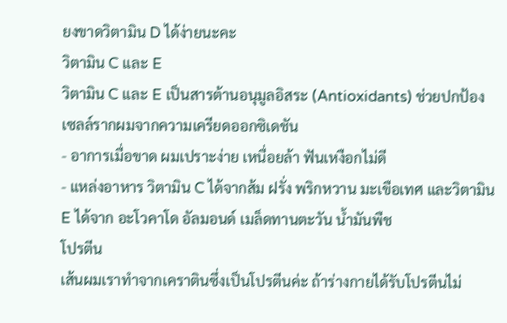ยงขาดวิตามิน D ได้ง่ายนะคะ
วิตามิน C และ E
วิตามิน C และ E เป็นสารต้านอนุมูลอิสระ (Antioxidants) ช่วยปกป้องเซลล์รากผมจากความเครียดออกซิเดชัน
- อาการเมื่อขาด ผมเปราะง่าย เหนื่อยล้า ฟันเหงือกไม่ดี
- แหล่งอาหาร วิตามิน C ได้จากส้ม ฝรั่ง พริกหวาน มะเขือเทศ และวิตามิน E ได้จาก อะโวคาโด อัลมอนด์ เมล็ดทานตะวัน น้ำมันพืช
โปรตีน
เส้นผมเราทำจากเคราตินซึ่งเป็นโปรตีนค่ะ ถ้าร่างกายได้รับโปรตีนไม่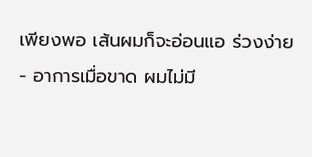เพียงพอ เส้นผมก็จะอ่อนแอ ร่วงง่าย
- อาการเมื่อขาด ผมไม่มี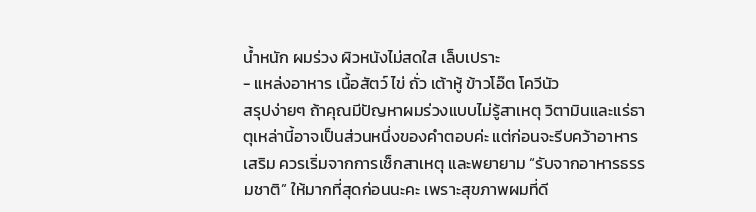น้ำหนัก ผมร่วง ผิวหนังไม่สดใส เล็บเปราะ
- แหล่งอาหาร เนื้อสัตว์ ไข่ ถั่ว เต้าหู้ ข้าวโอ๊ต โควีนัว
สรุปง่ายๆ ถ้าคุณมีปัญหาผมร่วงแบบไม่รู้สาเหตุ วิตามินและแร่ธาตุเหล่านี้อาจเป็นส่วนหนึ่งของคำตอบค่ะ แต่ก่อนจะรีบคว้าอาหารเสริม ควรเริ่มจากการเช็กสาเหตุ และพยายาม “รับจากอาหารธรรมชาติ” ให้มากที่สุดก่อนนะคะ เพราะสุขภาพผมที่ดี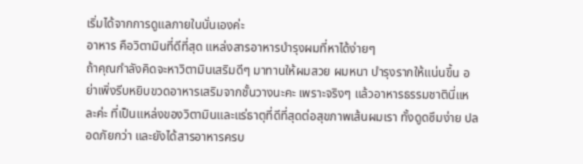เริ่มได้จากการดูแลภายในนั่นเองค่ะ
อาหาร คือวิตามินที่ดีที่สุด แหล่งสารอาหารบำรุงผมที่หาได้ง่ายๆ
ถ้าคุณกำลังคิดจะหาวิตามินเสริมดีๆ มาทานให้ผมสวย ผมหนา บำรุงรากให้แน่นขึ้น อย่าเพิ่งรีบหยิบขวดอาหารเสริมจากชั้นวางนะคะ เพราะจริงๆ แล้วอาหารธรรมชาตินี่แหละค่ะ ที่เป็นแหล่งของวิตามินและแร่ธาตุที่ดีที่สุดต่อสุขภาพเส้นผมเรา ทั้งดูดซึมง่าย ปลอดภัยกว่า และยังได้สารอาหารครบ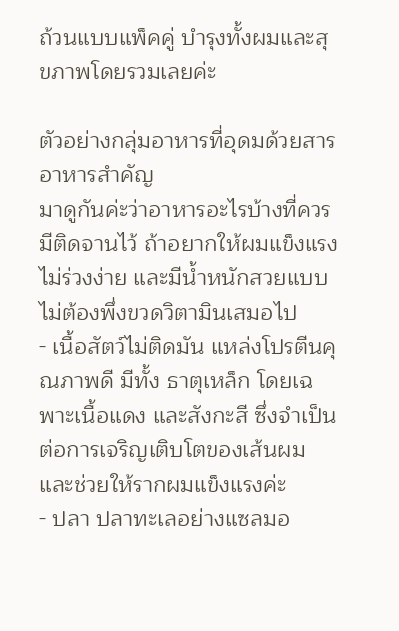ถ้วนแบบแพ็คคู่ บำรุงทั้งผมและสุขภาพโดยรวมเลยค่ะ

ตัวอย่างกลุ่มอาหารที่อุดมด้วยสารอาหารสำคัญ
มาดูกันค่ะว่าอาหารอะไรบ้างที่ควรมีติดจานไว้ ถ้าอยากให้ผมแข็งแรง ไม่ร่วงง่าย และมีน้ำหนักสวยแบบไม่ต้องพึ่งขวดวิตามินเสมอไป
- เนื้อสัตว์ไม่ติดมัน แหล่งโปรตีนคุณภาพดี มีทั้ง ธาตุเหล็ก โดยเฉพาะเนื้อแดง และสังกะสี ซึ่งจำเป็นต่อการเจริญเติบโตของเส้นผม และช่วยให้รากผมแข็งแรงค่ะ
- ปลา ปลาทะเลอย่างแซลมอ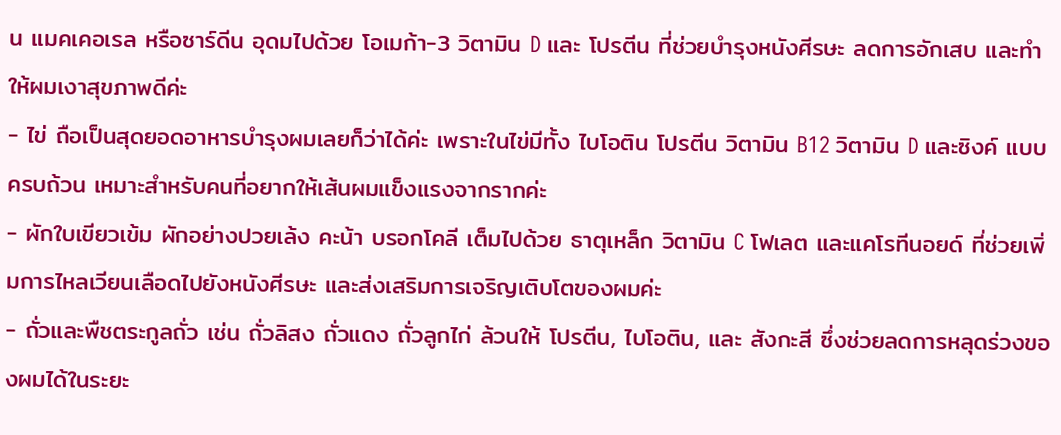น แมคเคอเรล หรือซาร์ดีน อุดมไปด้วย โอเมก้า-3 วิตามิน D และ โปรตีน ที่ช่วยบำรุงหนังศีรษะ ลดการอักเสบ และทำให้ผมเงาสุขภาพดีค่ะ
- ไข่ ถือเป็นสุดยอดอาหารบำรุงผมเลยก็ว่าได้ค่ะ เพราะในไข่มีทั้ง ไบโอติน โปรตีน วิตามิน B12 วิตามิน D และซิงค์ แบบครบถ้วน เหมาะสำหรับคนที่อยากให้เส้นผมแข็งแรงจากรากค่ะ
- ผักใบเขียวเข้ม ผักอย่างปวยเล้ง คะน้า บรอกโคลี เต็มไปด้วย ธาตุเหล็ก วิตามิน C โฟเลต และแคโรทีนอยด์ ที่ช่วยเพิ่มการไหลเวียนเลือดไปยังหนังศีรษะ และส่งเสริมการเจริญเติบโตของผมค่ะ
- ถั่วและพืชตระกูลถั่ว เช่น ถั่วลิสง ถั่วแดง ถั่วลูกไก่ ล้วนให้ โปรตีน, ไบโอติน, และ สังกะสี ซึ่งช่วยลดการหลุดร่วงของผมได้ในระยะ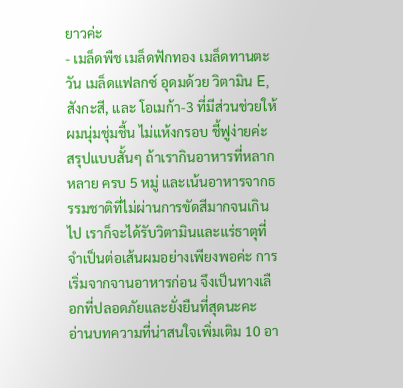ยาวค่ะ
- เมล็ดพืช เมล็ดฟักทอง เมล็ดทานตะวัน เมล็ดแฟลกซ์ อุดมด้วย วิตามิน E, สังกะสี, และ โอเมก้า-3 ที่มีส่วนช่วยให้ผมนุ่มชุ่มชื้น ไม่แห้งกรอบ ชี้ฟูง่ายค่ะ
สรุปแบบสั้นๆ ถ้าเรากินอาหารที่หลากหลาย ครบ 5 หมู่ และเน้นอาหารจากธรรมชาติที่ไม่ผ่านการขัดสีมากจนเกินไป เราก็จะได้รับวิตามินและแร่ธาตุที่จำเป็นต่อเส้นผมอย่างเพียงพอค่ะ การเริ่มจากจานอาหารก่อน จึงเป็นทางเลือกที่ปลอดภัยและยั่งยืนที่สุดนะคะ
อ่านบทความที่น่าสนใจเพิ่มเติม 10 อา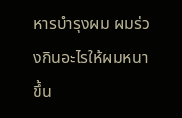หารบำรุงผม ผมร่วงกินอะไรให้ผมหนาขึ้น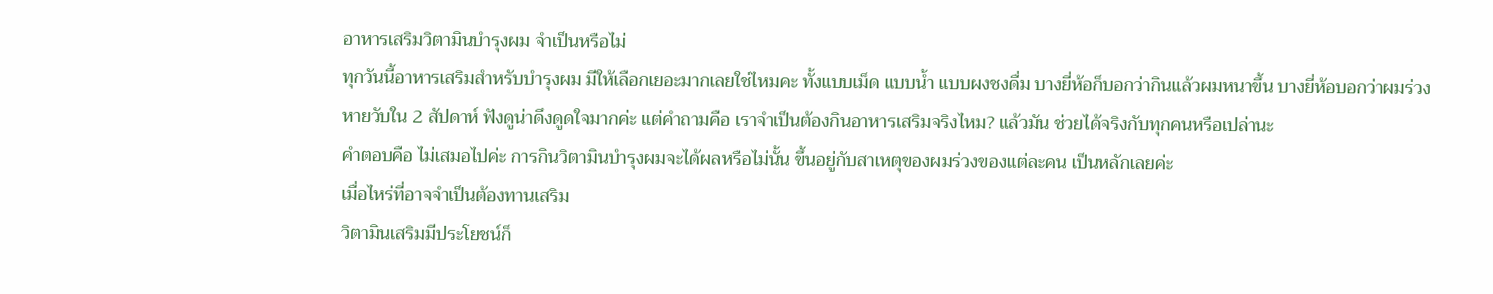อาหารเสริมวิตามินบำรุงผม จำเป็นหรือไม่
ทุกวันนี้อาหารเสริมสำหรับบำรุงผม มีให้เลือกเยอะมากเลยใช่ไหมคะ ทั้งแบบเม็ด แบบน้ำ แบบผงชงดื่ม บางยี่ห้อก็บอกว่ากินแล้วผมหนาขึ้น บางยี่ห้อบอกว่าผมร่วงหายวับใน 2 สัปดาห์ ฟังดูน่าดึงดูดใจมากค่ะ แต่คำถามคือ เราจำเป็นต้องกินอาหารเสริมจริงไหม? แล้วมัน ช่วยได้จริงกับทุกคนหรือเปล่านะ
คำตอบคือ ไม่เสมอไปค่ะ การกินวิตามินบำรุงผมจะได้ผลหรือไม่นั้น ขึ้นอยู่กับสาเหตุของผมร่วงของแต่ละคน เป็นหลักเลยค่ะ
เมื่อไหร่ที่อาจจำเป็นต้องทานเสริม
วิตามินเสริมมีประโยชน์ก็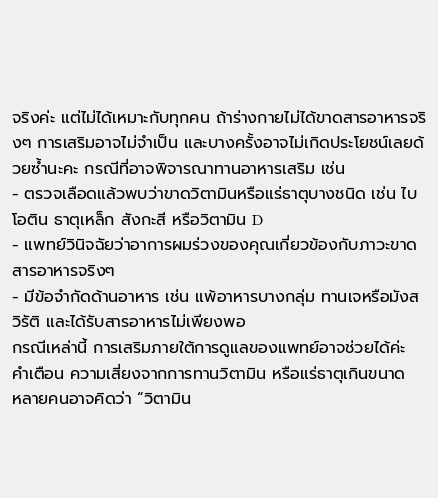จริงค่ะ แต่ไม่ได้เหมาะกับทุกคน ถ้าร่างกายไม่ได้ขาดสารอาหารจริงๆ การเสริมอาจไม่จำเป็น และบางครั้งอาจไม่เกิดประโยชน์เลยด้วยซ้ำนะคะ กรณีที่อาจพิจารณาทานอาหารเสริม เช่น
- ตรวจเลือดแล้วพบว่าขาดวิตามินหรือแร่ธาตุบางชนิด เช่น ไบโอติน ธาตุเหล็ก สังกะสี หรือวิตามิน D
- แพทย์วินิจฉัยว่าอาการผมร่วงของคุณเกี่ยวข้องกับภาวะขาดสารอาหารจริงๆ
- มีข้อจำกัดด้านอาหาร เช่น แพ้อาหารบางกลุ่ม ทานเจหรือมังสวิรัติ และได้รับสารอาหารไม่เพียงพอ
กรณีเหล่านี้ การเสริมภายใต้การดูแลของแพทย์อาจช่วยได้ค่ะ
คำเตือน ความเสี่ยงจากการทานวิตามิน หรือแร่ธาตุเกินขนาด
หลายคนอาจคิดว่า “วิตามิน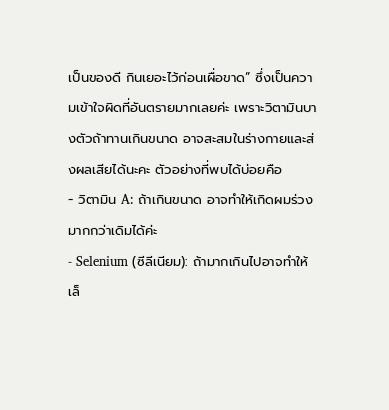เป็นของดี กินเยอะไว้ก่อนเผื่อขาด” ซึ่งเป็นความเข้าใจผิดที่อันตรายมากเลยค่ะ เพราะวิตามินบางตัวถ้าทานเกินขนาด อาจสะสมในร่างกายและส่งผลเสียได้นะคะ ตัวอย่างที่พบได้บ่อยคือ
- วิตามิน A: ถ้าเกินขนาด อาจทำให้เกิดผมร่วงมากกว่าเดิมได้ค่ะ
- Selenium (ซีลีเนียม): ถ้ามากเกินไปอาจทำให้เล็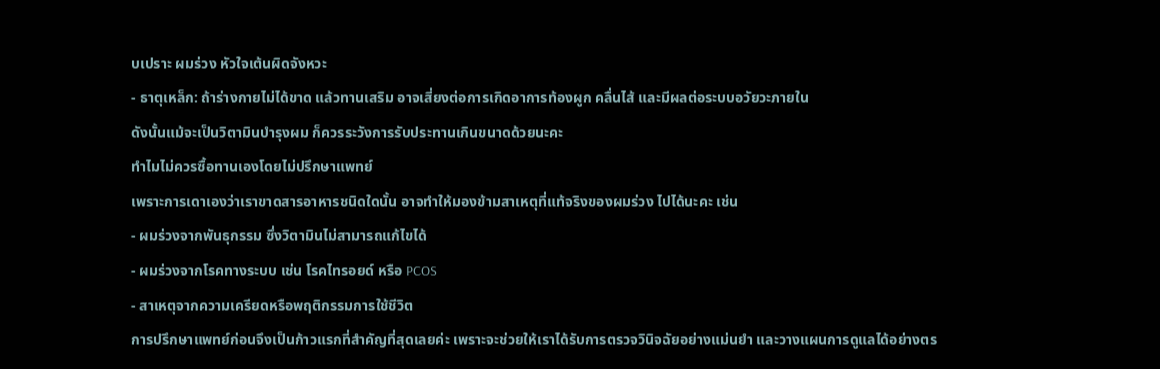บเปราะ ผมร่วง หัวใจเต้นผิดจังหวะ
- ธาตุเหล็ก: ถ้าร่างกายไม่ได้ขาด แล้วทานเสริม อาจเสี่ยงต่อการเกิดอาการท้องผูก คลื่นไส้ และมีผลต่อระบบอวัยวะภายใน
ดังนั้นแม้จะเป็นวิตามินบำรุงผม ก็ควรระวังการรับประทานเกินขนาดด้วยนะคะ
ทำไมไม่ควรซื้อทานเองโดยไม่ปรึกษาแพทย์
เพราะการเดาเองว่าเราขาดสารอาหารชนิดใดนั้น อาจทำให้มองข้ามสาเหตุที่แท้จริงของผมร่วง ไปได้นะคะ เช่น
- ผมร่วงจากพันธุกรรม ซึ่งวิตามินไม่สามารถแก้ไขได้
- ผมร่วงจากโรคทางระบบ เช่น โรคไทรอยด์ หรือ PCOS
- สาเหตุจากความเครียดหรือพฤติกรรมการใช้ชีวิต
การปรึกษาแพทย์ก่อนจึงเป็นก้าวแรกที่สำคัญที่สุดเลยค่ะ เพราะจะช่วยให้เราได้รับการตรวจวินิจฉัยอย่างแม่นยำ และวางแผนการดูแลได้อย่างตร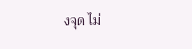งจุด ไม่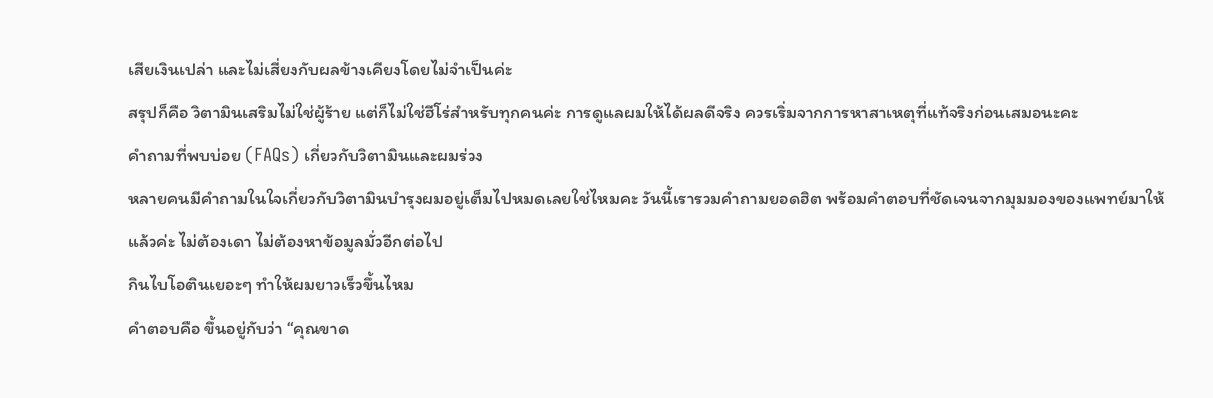เสียเงินเปล่า และไม่เสี่ยงกับผลข้างเคียงโดยไม่จำเป็นค่ะ
สรุปก็คือ วิตามินเสริมไม่ใช่ผู้ร้าย แต่ก็ไม่ใช่ฮีโร่สำหรับทุกคนค่ะ การดูแลผมให้ได้ผลดีจริง ควรเริ่มจากการหาสาเหตุที่แท้จริงก่อนเสมอนะคะ
คำถามที่พบบ่อย (FAQs) เกี่ยวกับวิตามินและผมร่วง
หลายคนมีคำถามในใจเกี่ยวกับวิตามินบำรุงผมอยู่เต็มไปหมดเลยใช่ไหมคะ วันนี้เรารวมคำถามยอดฮิต พร้อมคำตอบที่ชัดเจนจากมุมมองของแพทย์มาให้แล้วค่ะ ไม่ต้องเดา ไม่ต้องหาข้อมูลมั่วอีกต่อไป
กินไบโอตินเยอะๆ ทำให้ผมยาวเร็วขึ้นไหม
คำตอบคือ ขึ้นอยู่กับว่า “คุณขาด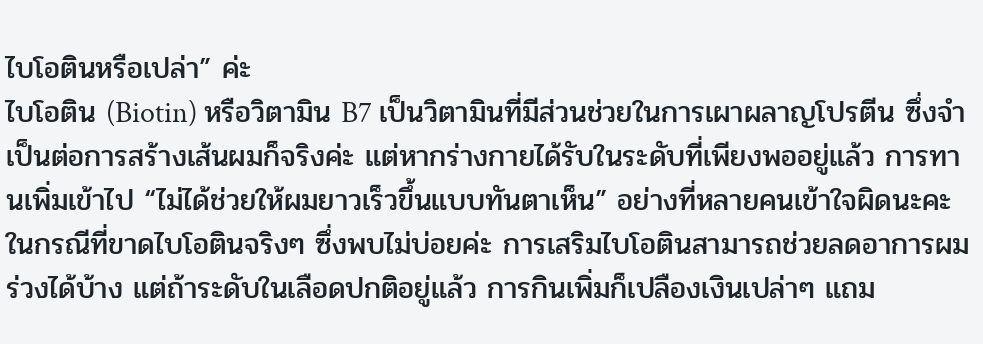ไบโอตินหรือเปล่า” ค่ะ
ไบโอติน (Biotin) หรือวิตามิน B7 เป็นวิตามินที่มีส่วนช่วยในการเผาผลาญโปรตีน ซึ่งจำเป็นต่อการสร้างเส้นผมก็จริงค่ะ แต่หากร่างกายได้รับในระดับที่เพียงพออยู่แล้ว การทานเพิ่มเข้าไป “ไม่ได้ช่วยให้ผมยาวเร็วขึ้นแบบทันตาเห็น” อย่างที่หลายคนเข้าใจผิดนะคะ ในกรณีที่ขาดไบโอตินจริงๆ ซึ่งพบไม่บ่อยค่ะ การเสริมไบโอตินสามารถช่วยลดอาการผมร่วงได้บ้าง แต่ถ้าระดับในเลือดปกติอยู่แล้ว การกินเพิ่มก็เปลืองเงินเปล่าๆ แถม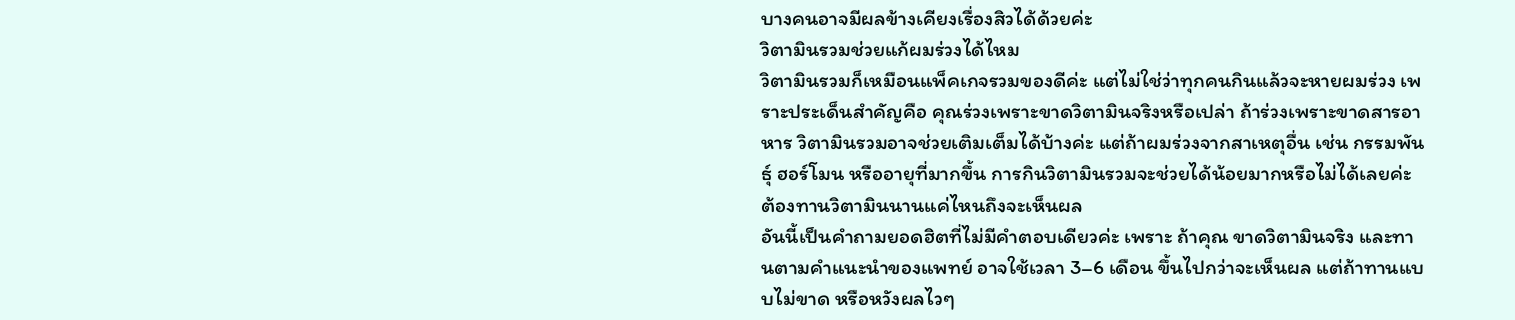บางคนอาจมีผลข้างเคียงเรื่องสิวได้ด้วยค่ะ
วิตามินรวมช่วยแก้ผมร่วงได้ไหม
วิตามินรวมก็เหมือนแพ็คเกจรวมของดีค่ะ แต่ไม่ใช่ว่าทุกคนกินแล้วจะหายผมร่วง เพราะประเด็นสำคัญคือ คุณร่วงเพราะขาดวิตามินจริงหรือเปล่า ถ้าร่วงเพราะขาดสารอาหาร วิตามินรวมอาจช่วยเติมเต็มได้บ้างค่ะ แต่ถ้าผมร่วงจากสาเหตุอื่น เช่น กรรมพันธุ์ ฮอร์โมน หรืออายุที่มากขึ้น การกินวิตามินรวมจะช่วยได้น้อยมากหรือไม่ได้เลยค่ะ
ต้องทานวิตามินนานแค่ไหนถึงจะเห็นผล
อันนี้เป็นคำถามยอดฮิตที่ไม่มีคำตอบเดียวค่ะ เพราะ ถ้าคุณ ขาดวิตามินจริง และทานตามคำแนะนำของแพทย์ อาจใช้เวลา 3–6 เดือน ขึ้นไปกว่าจะเห็นผล แต่ถ้าทานแบบไม่ขาด หรือหวังผลไวๆ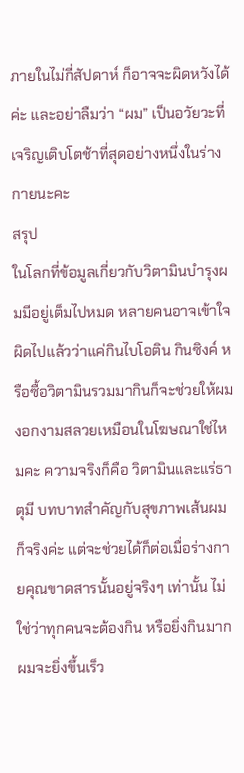ภายในไม่กี่สัปดาห์ ก็อาจจะผิดหวังได้ค่ะ และอย่าลืมว่า “ผม” เป็นอวัยวะที่เจริญเติบโตช้าที่สุดอย่างหนึ่งในร่างกายนะคะ
สรุป
ในโลกที่ข้อมูลเกี่ยวกับวิตามินบำรุงผมมีอยู่เต็มไปหมด หลายคนอาจเข้าใจผิดไปแล้วว่าแค่กินไบโอติน กินซิงค์ หรือซื้อวิตามินรวมมากินก็จะช่วยให้ผมงอกงามสลวยเหมือนในโฆษณาใช่ไหมคะ ความจริงก็คือ วิตามินและแร่ธาตุมี บทบาทสำคัญกับสุขภาพเส้นผมก็จริงค่ะ แต่จะช่วยได้ก็ต่อเมื่อร่างกายคุณขาดสารนั้นอยู่จริงๆ เท่านั้น ไม่ใช่ว่าทุกคนจะต้องกิน หรือยิ่งกินมาก ผมจะยิ่งขึ้นเร็ว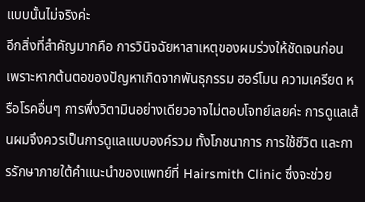แบบนั้นไม่จริงค่ะ
อีกสิ่งที่สำคัญมากคือ การวินิจฉัยหาสาเหตุของผมร่วงให้ชัดเจนก่อน เพราะหากต้นตอของปัญหาเกิดจากพันธุกรรม ฮอร์โมน ความเครียด หรือโรคอื่นๆ การพึ่งวิตามินอย่างเดียวอาจไม่ตอบโจทย์เลยค่ะ การดูแลเส้นผมจึงควรเป็นการดูแลแบบองค์รวม ทั้งโภชนาการ การใช้ชีวิต และการรักษาภายใต้คำแนะนำของแพทย์ที่ Hairsmith Clinic ซึ่งจะช่วย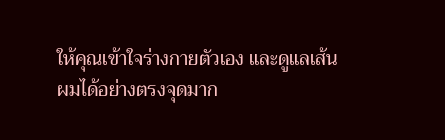ให้คุณเข้าใจร่างกายตัวเอง และดูแลเส้นผมได้อย่างตรงจุดมาก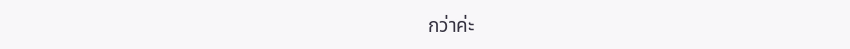กว่าค่ะ